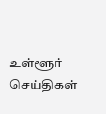உள்ளூர் செய்திகள்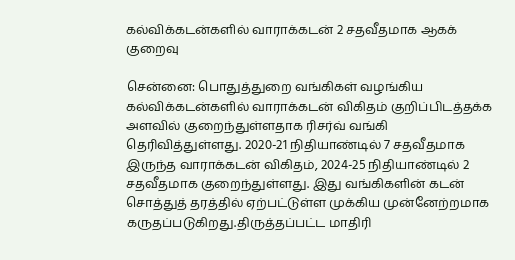கல்விக்கடன்களில் வாராக்கடன் 2 சதவீதமாக ஆகக் குறைவு

சென்னை: பொதுத்துறை வங்கிகள் வழங்கிய கல்விக்கடன்களில் வாராக்கடன் விகிதம் குறிப்பிடத்தக்க அளவில் குறைந்துள்ளதாக ரிசர்வ் வங்கி தெரிவித்துள்ளது. 2020-21 நிதியாண்டில் 7 சதவீதமாக இருந்த வாராக்கடன் விகிதம், 2024-25 நிதியாண்டில் 2 சதவீதமாக குறைந்துள்ளது. இது வங்கிகளின் கடன் சொத்துத் தரத்தில் ஏற்பட்டுள்ள முக்கிய முன்னேற்றமாக கருதப்படுகிறது.திருத்தப்பட்ட மாதிரி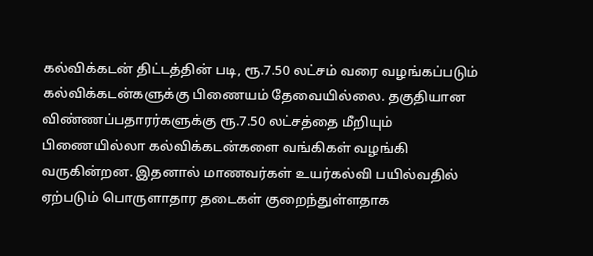கல்விக்கடன் திட்டத்தின் படி, ரூ.7.50 லட்சம் வரை வழங்கப்படும் கல்விக்கடன்களுக்கு பிணையம் தேவையில்லை. தகுதியான விண்ணப்பதாரர்களுக்கு ரூ.7.50 லட்சத்தை மீறியும் பிணையில்லா கல்விக்கடன்களை வங்கிகள் வழங்கி வருகின்றன. இதனால் மாணவர்கள் உயர்கல்வி பயில்வதில் ஏற்படும் பொருளாதார தடைகள் குறைந்துள்ளதாக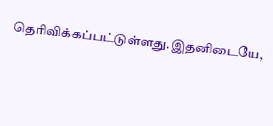தெரிவிக்கப்பட்டுள்ளது.இதனிடையே,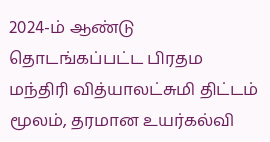2024-ம் ஆண்டு தொடங்கப்பட்ட பிரதம மந்திரி வித்யாலட்சுமி திட்டம் மூலம், தரமான உயர்கல்வி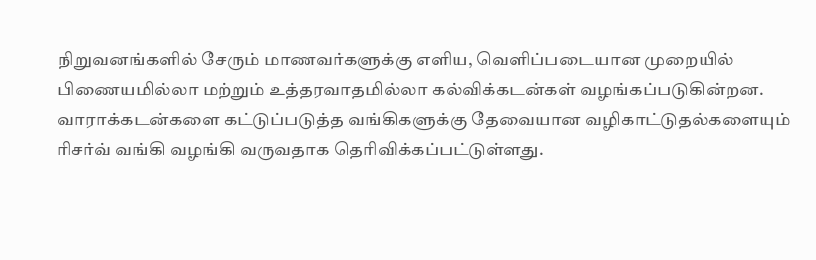நிறுவனங்களில் சேரும் மாணவர்களுக்கு எளிய, வெளிப்படையான முறையில் பிணையமில்லா மற்றும் உத்தரவாதமில்லா கல்விக்கடன்கள் வழங்கப்படுகின்றன. வாராக்கடன்களை கட்டுப்படுத்த வங்கிகளுக்கு தேவையான வழிகாட்டுதல்களையும் ரிசர்வ் வங்கி வழங்கி வருவதாக தெரிவிக்கப்பட்டுள்ளது.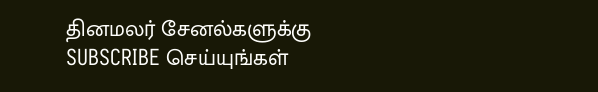தினமலர் சேனல்களுக்கு SUBSCRIBE செய்யுங்கள்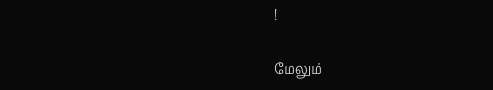!

மேலும்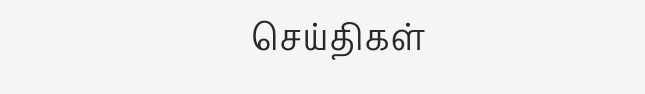செய்திகள்